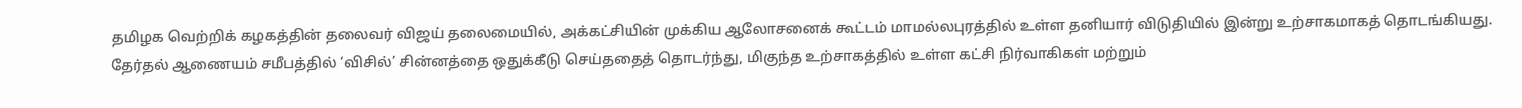தமிழக வெற்றிக் கழகத்தின் தலைவர் விஜய் தலைமையில், அக்கட்சியின் முக்கிய ஆலோசனைக் கூட்டம் மாமல்லபுரத்தில் உள்ள தனியார் விடுதியில் இன்று உற்சாகமாகத் தொடங்கியது. தேர்தல் ஆணையம் சமீபத்தில் ‘விசில்’ சின்னத்தை ஒதுக்கீடு செய்ததைத் தொடர்ந்து, மிகுந்த உற்சாகத்தில் உள்ள கட்சி நிர்வாகிகள் மற்றும்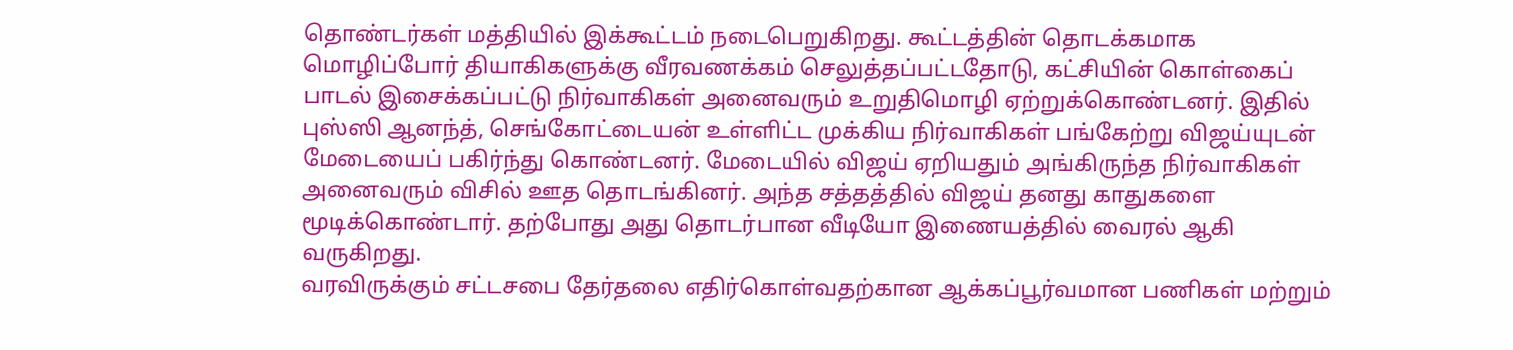தொண்டர்கள் மத்தியில் இக்கூட்டம் நடைபெறுகிறது. கூட்டத்தின் தொடக்கமாக மொழிப்போர் தியாகிகளுக்கு வீரவணக்கம் செலுத்தப்பட்டதோடு, கட்சியின் கொள்கைப் பாடல் இசைக்கப்பட்டு நிர்வாகிகள் அனைவரும் உறுதிமொழி ஏற்றுக்கொண்டனர். இதில் புஸ்ஸி ஆனந்த், செங்கோட்டையன் உள்ளிட்ட முக்கிய நிர்வாகிகள் பங்கேற்று விஜய்யுடன் மேடையைப் பகிர்ந்து கொண்டனர். மேடையில் விஜய் ஏறியதும் அங்கிருந்த நிர்வாகிகள் அனைவரும் விசில் ஊத தொடங்கினர். அந்த சத்தத்தில் விஜய் தனது காதுகளை மூடிக்கொண்டார். தற்போது அது தொடர்பான வீடியோ இணையத்தில் வைரல் ஆகி வருகிறது.
வரவிருக்கும் சட்டசபை தேர்தலை எதிர்கொள்வதற்கான ஆக்கப்பூர்வமான பணிகள் மற்றும்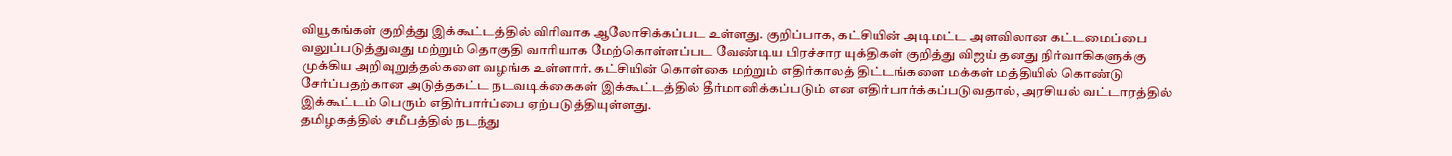வியூகங்கள் குறித்து இக்கூட்டத்தில் விரிவாக ஆலோசிக்கப்பட உள்ளது. குறிப்பாக, கட்சியின் அடிமட்ட அளவிலான கட்டமைப்பை வலுப்படுத்துவது மற்றும் தொகுதி வாரியாக மேற்கொள்ளப்பட வேண்டிய பிரச்சார யுக்திகள் குறித்து விஜய் தனது நிர்வாகிகளுக்கு முக்கிய அறிவுறுத்தல்களை வழங்க உள்ளார். கட்சியின் கொள்கை மற்றும் எதிர்காலத் திட்டங்களை மக்கள் மத்தியில் கொண்டு சேர்ப்பதற்கான அடுத்தகட்ட நடவடிக்கைகள் இக்கூட்டத்தில் தீர்மானிக்கப்படும் என எதிர்பார்க்கப்படுவதால், அரசியல் வட்டாரத்தில் இக்கூட்டம் பெரும் எதிர்பார்ப்பை ஏற்படுத்தியுள்ளது.
தமிழகத்தில் சமீபத்தில் நடந்து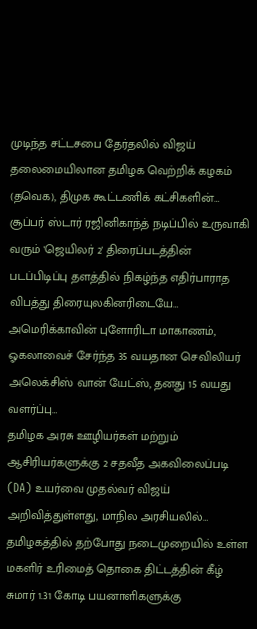முடிந்த சட்டசபை தேர்தலில் விஜய் தலைமையிலான தமிழக வெற்றிக் கழகம் (தவெக), திமுக கூட்டணிக் கட்சிகளின்…
சூப்பர் ஸ்டார் ரஜினிகாந்த் நடிப்பில் உருவாகி வரும் 'ஜெயிலர் 2' திரைப்படத்தின் படப்பிடிப்பு தளத்தில் நிகழ்ந்த எதிர்பாராத விபத்து திரையுலகினரிடையே…
அமெரிக்காவின் புளோரிடா மாகாணம், ஓகலாவைச் சேர்ந்த 35 வயதான செவிலியர் அலெக்சிஸ் வான் யேட்ஸ், தனது 15 வயது வளர்ப்பு…
தமிழக அரசு ஊழியர்கள் மற்றும் ஆசிரியர்களுக்கு 2 சதவீத அகவிலைப்படி (DA) உயர்வை முதல்வர் விஜய் அறிவித்துள்ளது, மாநில அரசியலில்…
தமிழகத்தில் தற்போது நடைமுறையில் உள்ள மகளிர் உரிமைத் தொகை திட்டத்தின் கீழ் சுமார் 1.31 கோடி பயனாளிகளுக்கு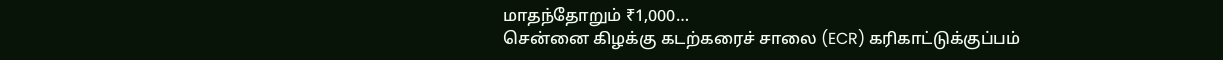மாதந்தோறும் ₹1,000…
சென்னை கிழக்கு கடற்கரைச் சாலை (ECR) கரிகாட்டுக்குப்பம்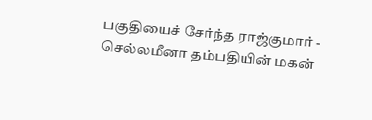பகுதியைச் சேர்ந்த ராஜ்குமார் - செல்லமீனா தம்பதியின் மகன்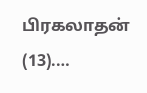பிரகலாதன் (13).…